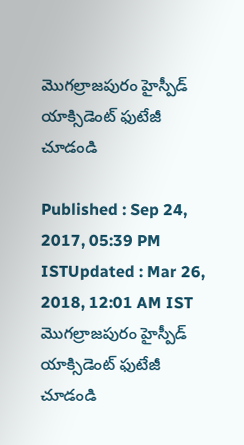మెుగల్రాజపురం హైస్పీడ్ యాక్సిడెంట్ ఫుటేజీ చూడండి

Published : Sep 24, 2017, 05:39 PM ISTUpdated : Mar 26, 2018, 12:01 AM IST
మెుగల్రాజపురం హైస్పీడ్ యాక్సిడెంట్ ఫుటేజీ చూడండి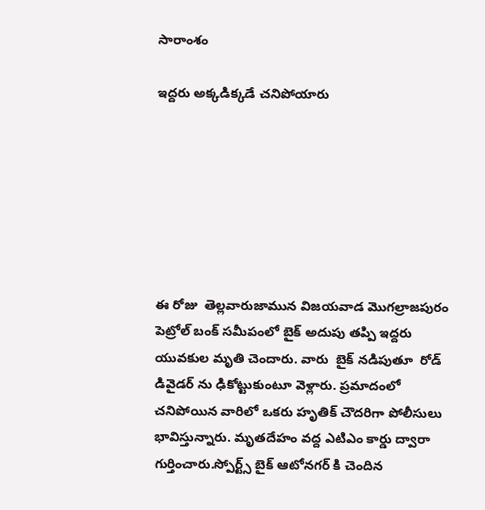సారాంశం

ఇద్దరు అక్కడిక్కడే చనిపోయారు







ఈ రోజు  తెల్లవారుజామున విజయవాడ మొగల్రాజపురం పెట్రోల్ బంక్ సమీపంలో బైక్ అదుపు తప్పి ఇద్దరు యువకుల మృతి చెందారు. వారు  బైక్ నడిపుతూ  రోడ్ డివైడర్ ను ఢికోట్టుకుంటూ వెళ్లారు. ప్రమాదంలో చనిపోయిన వారిలో ఒకరు హృతిక్ చౌదరిగా పోలీసులు భావిస్తున్నారు. మృతదేహం వద్ద ఎటిఎం కార్డు ద్వారా గుర్తించారు.స్పోర్ట్స్ బైక్ ఆటోనగర్ కి చెందిన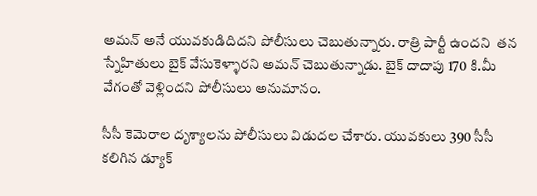అమన్ అనే యువకుడిదిదని పోలీసులు చెబుతున్నారు. రాత్రి పార్టీ ఉందని  తన స్నేహితులు బైక్ వేసుకెళ్ళారని అమన్ చెబుతున్నాడు. బైక్ దాదాపు 170 కి.మీ వేగంతో వెళ్లిందని పోలీసులు అనుమానం.

సీసీ కెమెరాల దృశ్యాలను పోలీసులు విడుదల చేశారు. యువకులు 390 సీసీ కలిగిన డ్యూక్‌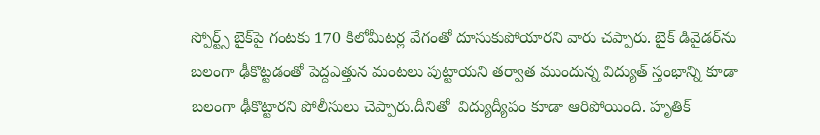స్పోర్ట్స్‌ బైక్‌పై గంటకు 170 కిలోమీటర్ల వేగంతో దూసుకుపోయారని వారు చప్పారు. బైక్‌ డివైడర్‌ను బలంగా ఢీకొట్టడంతో పెద్దఎత్తున మంటలు పుట్టాయని తర్వాత ముందున్న విద్యుత్‌ స్తంభాన్ని కూడా బలంగా ఢీకొట్టారని పోలీసులు చెప్పారు.దీనితో  విద్యుద్యీపం కూడా ఆరిపోయింది. హృతిక్‌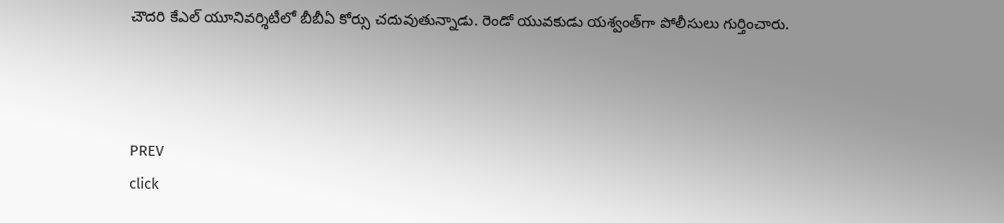చౌదరి కేఎల్‌ యూనివర్శిటీలో బీబీఏ కోర్సు చదువుతున్నాడు. రెండో యువకుడు యశ్వంత్‌గా పోలీసులు గుర్తించారు.



PREV
click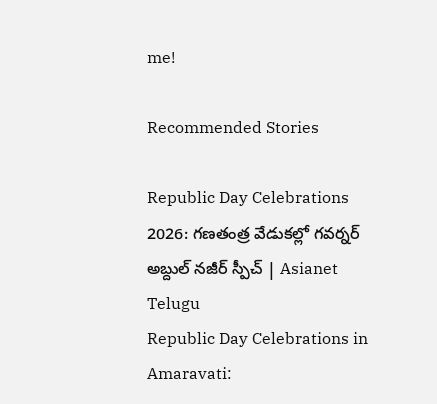me!

Recommended Stories

Republic Day Celebrations 2026: గణతంత్ర వేడుకల్లో గవర్నర్ అబ్దుల్ నజీర్ స్పీచ్ | Asianet Telugu
Republic Day Celebrations in Amaravati: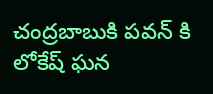చంద్రబాబుకి పవన్ కి లోకేష్ ఘన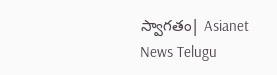స్వాగతం| Asianet News Telugu